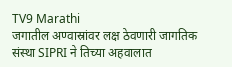TV9 Marathi
जगातील अण्वास्रांवर लक्ष ठेवणारी जागतिक संस्था SIPRI ने तिच्या अहवालात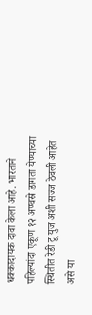धक्कादायक दावा केला आहे. भारताने पहिल्यांदा एकूण १२ अण्वस्रे डागता येण्याच्या स्थितीत रेडी टू युज अशी सज्ज ठेवली आहेत असे या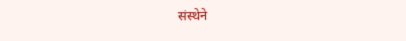संस्थेने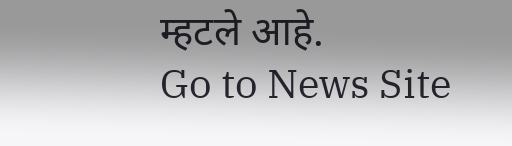म्हटले आहे.
Go to News Site